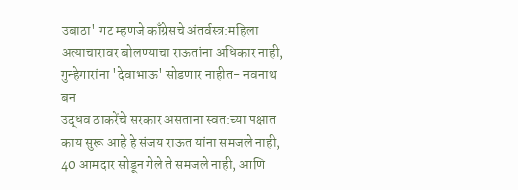उबाठा' गट म्हणजे काँग्रेसचे अंतर्वस्त्र:महिला अत्याचारावर बोलण्याचा राऊतांना अधिकार नाही, गुन्हेगारांना 'देवाभाऊ' सोडणार नाहीत- नवनाथ बन
उद्धव ठाकरेंचे सरकार असताना स्वत:च्या पक्षात काय सुरू आहे हे संजय राऊत यांना समजले नाही, 40 आमदार सोडून गेले ते समजले नाही, आणि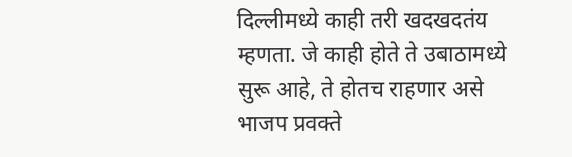दिल्लीमध्ये काही तरी खदखदतंय म्हणता. जे काही होते ते उबाठामध्ये सुरू आहे, ते होतच राहणार असे भाजप प्रवक्ते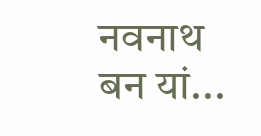नवनाथ बन यां...